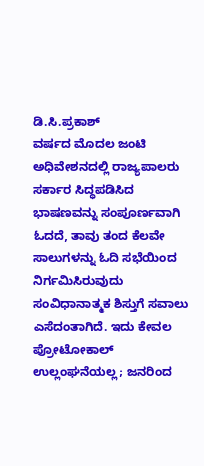ಡಿ.ಸಿ.ಪ್ರಕಾಶ್
ವರ್ಷದ ಮೊದಲ ಜಂಟಿ ಅಧಿವೇಶನದಲ್ಲಿ ರಾಜ್ಯಪಾಲರು ಸರ್ಕಾರ ಸಿದ್ಧಪಡಿಸಿದ ಭಾಷಣವನ್ನು ಸಂಪೂರ್ಣವಾಗಿ ಓದದೆ, ತಾವು ತಂದ ಕೆಲವೇ ಸಾಲುಗಳನ್ನು ಓದಿ ಸಭೆಯಿಂದ ನಿರ್ಗಮಿಸಿರುವುದು ಸಂವಿಧಾನಾತ್ಮಕ ಶಿಸ್ತುಗೆ ಸವಾಲು ಎಸೆದಂತಾಗಿದೆ. ಇದು ಕೇವಲ ಪ್ರೋಟೋಕಾಲ್ ಉಲ್ಲಂಘನೆಯಲ್ಲ; ಜನರಿಂದ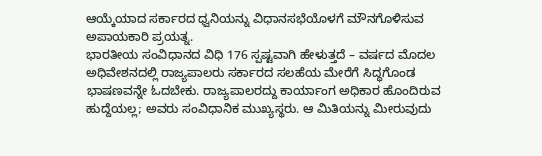ಆಯ್ಕೆಯಾದ ಸರ್ಕಾರದ ಧ್ವನಿಯನ್ನು ವಿಧಾನಸಭೆಯೊಳಗೆ ಮೌನಗೊಳಿಸುವ ಅಪಾಯಕಾರಿ ಪ್ರಯತ್ನ.
ಭಾರತೀಯ ಸಂವಿಧಾನದ ವಿಧಿ 176 ಸ್ಪಷ್ಟವಾಗಿ ಹೇಳುತ್ತದೆ – ವರ್ಷದ ಮೊದಲ ಅಧಿವೇಶನದಲ್ಲಿ ರಾಜ್ಯಪಾಲರು ಸರ್ಕಾರದ ಸಲಹೆಯ ಮೇರೆಗೆ ಸಿದ್ಧಗೊಂಡ ಭಾಷಣವನ್ನೇ ಓದಬೇಕು. ರಾಜ್ಯಪಾಲರದ್ದು ಕಾರ್ಯಾಂಗ ಅಧಿಕಾರ ಹೊಂದಿರುವ ಹುದ್ದೆಯಲ್ಲ; ಅವರು ಸಂವಿಧಾನಿಕ ಮುಖ್ಯಸ್ಥರು. ಆ ಮಿತಿಯನ್ನು ಮೀರುವುದು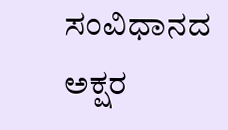ಸಂವಿಧಾನದ ಅಕ್ಷರ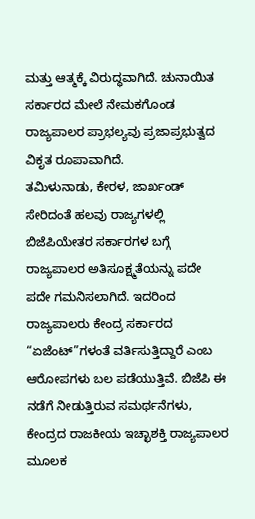ಮತ್ತು ಆತ್ಮಕ್ಕೆ ವಿರುದ್ಧವಾಗಿದೆ. ಚುನಾಯಿತ ಸರ್ಕಾರದ ಮೇಲೆ ನೇಮಕಗೊಂಡ ರಾಜ್ಯಪಾಲರ ಪ್ರಾಭಲ್ಯವು ಪ್ರಜಾಪ್ರಭುತ್ವದ ವಿಕೃತ ರೂಪಾವಾಗಿದೆ.
ತಮಿಳುನಾಡು, ಕೇರಳ, ಜಾರ್ಖಂಡ್ ಸೇರಿದಂತೆ ಹಲವು ರಾಜ್ಯಗಳಲ್ಲಿ ಬಿಜೆಪಿಯೇತರ ಸರ್ಕಾರಗಳ ಬಗ್ಗೆ ರಾಜ್ಯಪಾಲರ ಅತಿಸೂಕ್ಷ್ಮತೆಯನ್ನು ಪದೇ ಪದೇ ಗಮನಿಸಲಾಗಿದೆ. ಇದರಿಂದ ರಾಜ್ಯಪಾಲರು ಕೇಂದ್ರ ಸರ್ಕಾರದ “ಏಜೆಂಟ್”ಗಳಂತೆ ವರ್ತಿಸುತ್ತಿದ್ದಾರೆ ಎಂಬ ಆರೋಪಗಳು ಬಲ ಪಡೆಯುತ್ತಿವೆ. ಬಿಜೆಪಿ ಈ ನಡೆಗೆ ನೀಡುತ್ತಿರುವ ಸಮರ್ಥನೆಗಳು, ಕೇಂದ್ರದ ರಾಜಕೀಯ ಇಚ್ಛಾಶಕ್ತಿ ರಾಜ್ಯಪಾಲರ ಮೂಲಕ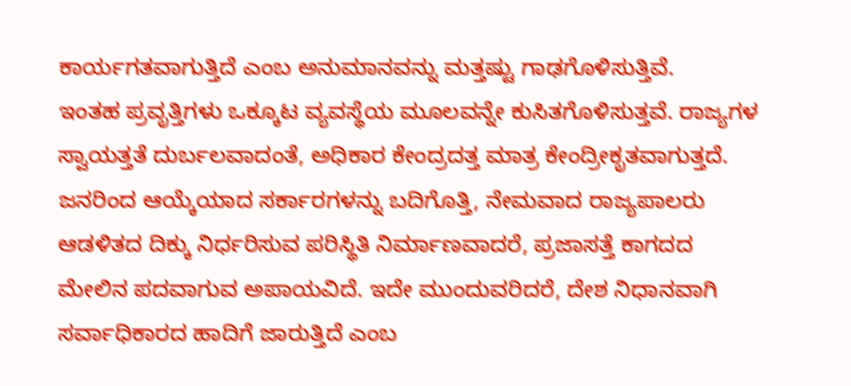ಕಾರ್ಯಗತವಾಗುತ್ತಿದೆ ಎಂಬ ಅನುಮಾನವನ್ನು ಮತ್ತಷ್ಟು ಗಾಢಗೊಳಿಸುತ್ತಿವೆ.
ಇಂತಹ ಪ್ರವೃತ್ತಿಗಳು ಒಕ್ಕೂಟ ವ್ಯವಸ್ಥೆಯ ಮೂಲವನ್ನೇ ಕುಸಿತಗೊಳಿಸುತ್ತವೆ. ರಾಜ್ಯಗಳ ಸ್ವಾಯತ್ತತೆ ದುರ್ಬಲವಾದಂತೆ, ಅಧಿಕಾರ ಕೇಂದ್ರದತ್ತ ಮಾತ್ರ ಕೇಂದ್ರೀಕೃತವಾಗುತ್ತದೆ. ಜನರಿಂದ ಆಯ್ಕೆಯಾದ ಸರ್ಕಾರಗಳನ್ನು ಬದಿಗೊತ್ತಿ, ನೇಮವಾದ ರಾಜ್ಯಪಾಲರು ಆಡಳಿತದ ದಿಕ್ಕು ನಿರ್ಧರಿಸುವ ಪರಿಸ್ಥಿತಿ ನಿರ್ಮಾಣವಾದರೆ, ಪ್ರಜಾಸತ್ತೆ ಕಾಗದದ ಮೇಲಿನ ಪದವಾಗುವ ಅಪಾಯವಿದೆ. ಇದೇ ಮುಂದುವರಿದರೆ, ದೇಶ ನಿಧಾನವಾಗಿ ಸರ್ವಾಧಿಕಾರದ ಹಾದಿಗೆ ಜಾರುತ್ತಿದೆ ಎಂಬ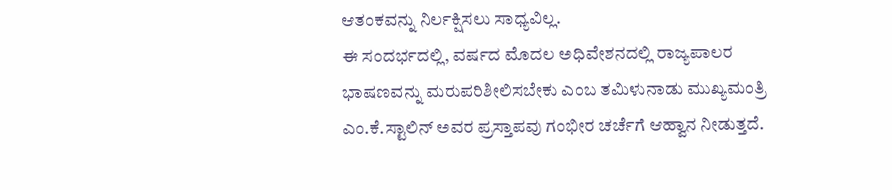ಆತಂಕವನ್ನು ನಿರ್ಲಕ್ಷಿಸಲು ಸಾಧ್ಯವಿಲ್ಲ.
ಈ ಸಂದರ್ಭದಲ್ಲಿ, ವರ್ಷದ ಮೊದಲ ಅಧಿವೇಶನದಲ್ಲಿ ರಾಜ್ಯಪಾಲರ ಭಾಷಣವನ್ನು ಮರುಪರಿಶೀಲಿಸಬೇಕು ಎಂಬ ತಮಿಳುನಾಡು ಮುಖ್ಯಮಂತ್ರಿ ಎಂ.ಕೆ.ಸ್ಟಾಲಿನ್ ಅವರ ಪ್ರಸ್ತಾಪವು ಗಂಭೀರ ಚರ್ಚೆಗೆ ಆಹ್ವಾನ ನೀಡುತ್ತದೆ.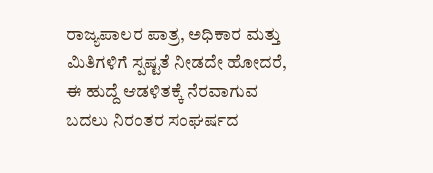ರಾಜ್ಯಪಾಲರ ಪಾತ್ರ, ಅಧಿಕಾರ ಮತ್ತು ಮಿತಿಗಳಿಗೆ ಸ್ಪಷ್ಟತೆ ನೀಡದೇ ಹೋದರೆ, ಈ ಹುದ್ದೆ ಆಡಳಿತಕ್ಕೆ ನೆರವಾಗುವ ಬದಲು ನಿರಂತರ ಸಂಘರ್ಷದ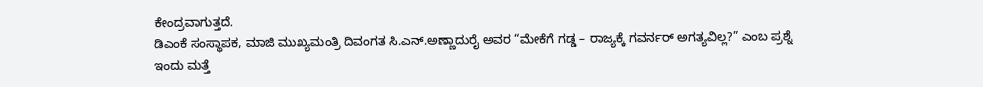ಕೇಂದ್ರವಾಗುತ್ತದೆ.
ಡಿಎಂಕೆ ಸಂಸ್ಥಾಪಕ, ಮಾಜಿ ಮುಖ್ಯಮಂತ್ರಿ ದಿವಂಗತ ಸಿ.ಎನ್.ಅಣ್ಣಾದುರೈ ಅವರ “ಮೇಕೆಗೆ ಗಡ್ಡ – ರಾಜ್ಯಕ್ಕೆ ಗವರ್ನರ್ ಅಗತ್ಯವಿಲ್ಲ?” ಎಂಬ ಪ್ರಶ್ನೆ ಇಂದು ಮತ್ತೆ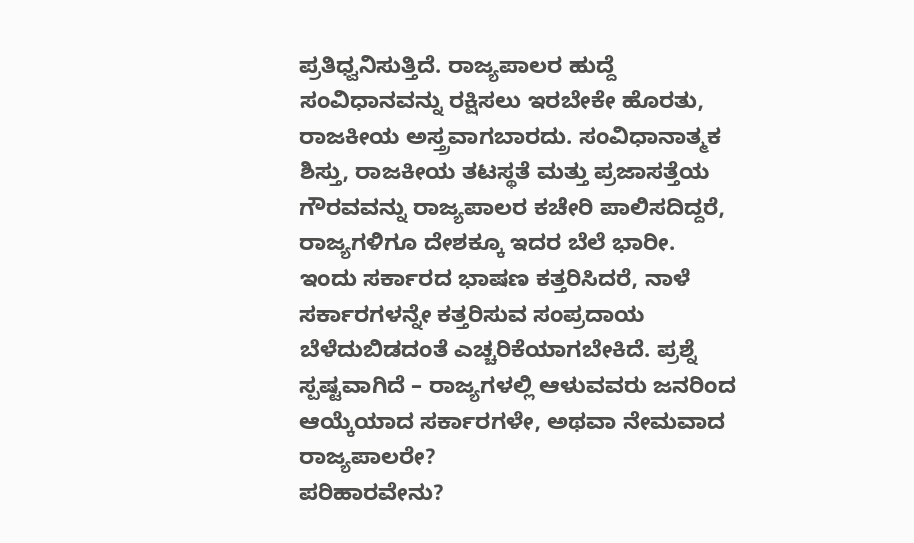ಪ್ರತಿಧ್ವನಿಸುತ್ತಿದೆ. ರಾಜ್ಯಪಾಲರ ಹುದ್ದೆ ಸಂವಿಧಾನವನ್ನು ರಕ್ಷಿಸಲು ಇರಬೇಕೇ ಹೊರತು, ರಾಜಕೀಯ ಅಸ್ತ್ರವಾಗಬಾರದು. ಸಂವಿಧಾನಾತ್ಮಕ ಶಿಸ್ತು, ರಾಜಕೀಯ ತಟಸ್ಥತೆ ಮತ್ತು ಪ್ರಜಾಸತ್ತೆಯ ಗೌರವವನ್ನು ರಾಜ್ಯಪಾಲರ ಕಚೇರಿ ಪಾಲಿಸದಿದ್ದರೆ, ರಾಜ್ಯಗಳಿಗೂ ದೇಶಕ್ಕೂ ಇದರ ಬೆಲೆ ಭಾರೀ.
ಇಂದು ಸರ್ಕಾರದ ಭಾಷಣ ಕತ್ತರಿಸಿದರೆ, ನಾಳೆ ಸರ್ಕಾರಗಳನ್ನೇ ಕತ್ತರಿಸುವ ಸಂಪ್ರದಾಯ ಬೆಳೆದುಬಿಡದಂತೆ ಎಚ್ಚರಿಕೆಯಾಗಬೇಕಿದೆ. ಪ್ರಶ್ನೆ ಸ್ಪಷ್ಟವಾಗಿದೆ – ರಾಜ್ಯಗಳಲ್ಲಿ ಆಳುವವರು ಜನರಿಂದ ಆಯ್ಕೆಯಾದ ಸರ್ಕಾರಗಳೇ, ಅಥವಾ ನೇಮವಾದ ರಾಜ್ಯಪಾಲರೇ?
ಪರಿಹಾರವೇನು?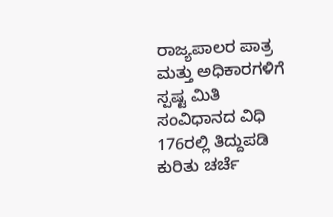ರಾಜ್ಯಪಾಲರ ಪಾತ್ರ ಮತ್ತು ಅಧಿಕಾರಗಳಿಗೆ ಸ್ಪಷ್ಟ ಮಿತಿ
ಸಂವಿಧಾನದ ವಿಧಿ 176ರಲ್ಲಿ ತಿದ್ದುಪಡಿ ಕುರಿತು ಚರ್ಚೆ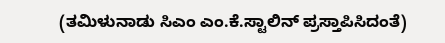(ತಮಿಳುನಾಡು ಸಿಎಂ ಎಂ.ಕೆ.ಸ್ಟಾಲಿನ್ ಪ್ರಸ್ತಾಪಿಸಿದಂತೆ)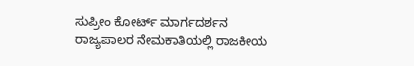ಸುಪ್ರೀಂ ಕೋರ್ಟ್ ಮಾರ್ಗದರ್ಶನ
ರಾಜ್ಯಪಾಲರ ನೇಮಕಾತಿಯಲ್ಲಿ ರಾಜಕೀಯ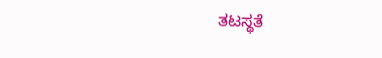ತಟಸ್ಥತೆ